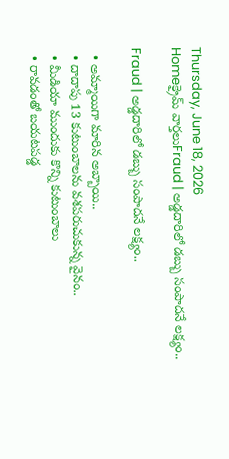Thursday, June 18, 2026
Homeక్రైమ్ వార్తలుFraud | అడ్డదారిలో డబ్బు సంపాదనే లక్ష్యం..

Fraud | అడ్డదారిలో డబ్బు సంపాదనే లక్ష్యం..

  • అమ్మాయిగా మారిన అబ్బాయి..
  • దాదాపు 13 కుటుంబాలను వశపరుచుకున్న వైనం..
  • మీడియా ముందుకు కొన్ని కుటుంబాలు
  • రావడంతో బయటపడ్డ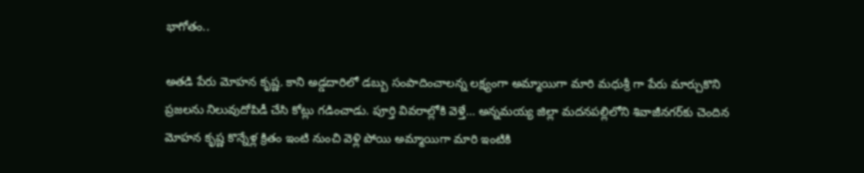భాగోతం..

అతడి పేరు మోహన కృష్ణ. కాని అడ్డదారిలో డబ్బు సంపాదించాలన్న లక్ష్యంగా అమ్మాయిగా మారి మధుశ్రీ గా పేరు మార్చుకొని ప్రజలను నిలువుదోపిడీ చేసి కోట్లు గడించాడు. పూర్తి వివరాల్లోకి వెళ్తే… అన్నమయ్య జిల్లా మదనపల్లిలోని శివాజీనగర్‌కు చెందిన మోహన కృష్ణ కొన్నేళ్ల క్రితం ఇంటి నుంచి వెళ్లి పోయి అమ్మాయిగా మారి ఇంటికి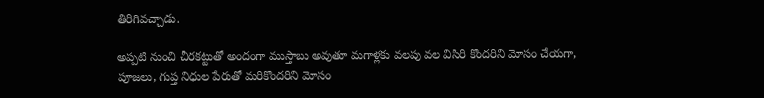తిరిగివచ్చాడు.

అప్పటి నుంచి చీరకట్టుతో అందంగా ముస్తాబు అవుతూ మగాళ్లకు వలపు వల విసిరి కొందరిని మోసం చేయగా, పూజలు, గుప్త నిధుల పేరుతో మరికొందరిని మోసం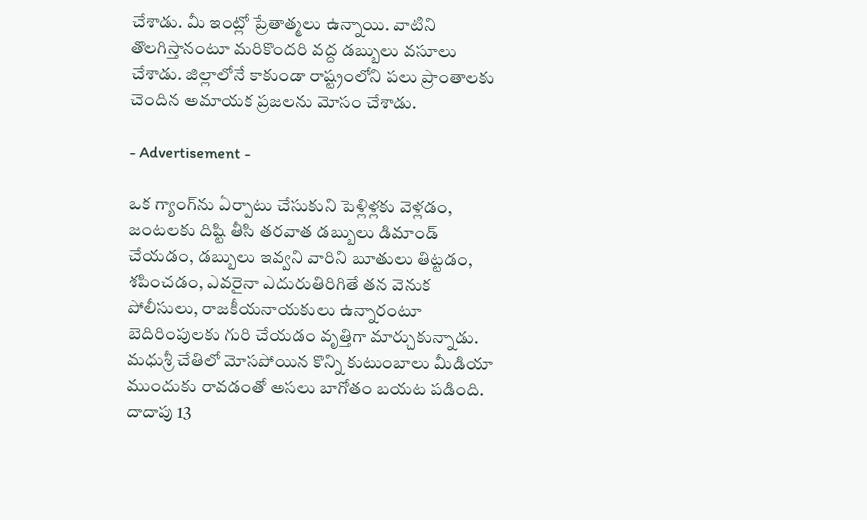చేశాడు. మీ ఇంట్లో ప్రేతాత్మలు ఉన్నాయి. వాటిని తొలగిస్తానంటూ మరికొందరి వద్ద డబ్బులు వసూలు చేశాడు. జిల్లాలోనే కాకుండా రాష్ట్రంలోని పలు ప్రాంతాలకు చెందిన అమాయక ప్రజలను మోసం చేశాడు.

- Advertisement -

ఒక గ్యాంగ్‌ను ఏర్పాటు చేసుకుని పెళ్లిళ్లకు వెళ్లడం, జంటలకు దిష్టి తీసి తరవాత డబ్బులు డిమాండ్ చేయడం, డబ్బులు ఇవ్వని వారిని బూతులు తిట్టడం, శపించడం, ఎవరైనా ఎదురుతిరిగితే తన వెనుక పోలీసులు, రాజకీయనాయకులు ఉన్నారంటూ బెదిరింపులకు గురి చేయడం వృత్తిగా మార్చుకున్నాడు. మధుశ్రీ చేతిలో మోసపోయిన కొన్ని కుటుంబాలు మీడియా ముందుకు రావడంతో అసలు బాగోతం బయట పడింది. దాదాపు 13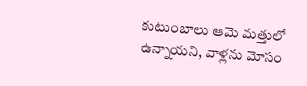కుటుంబాలు ఆమె మత్తులో ఉన్నాయని, వాళ్లను మోసం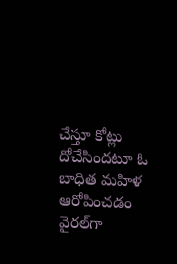చేస్తూ కోట్లు దోచేసిందటూ ఓ బాధిత మహిళ ఆరోపించడం వైరల్‌గా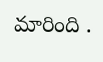మారింది .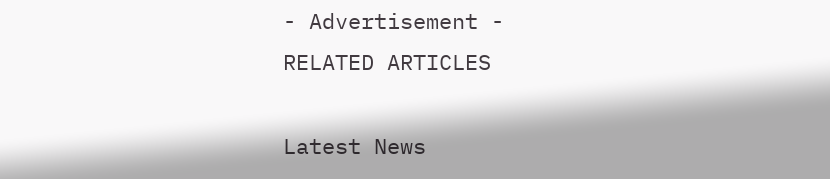- Advertisement -
RELATED ARTICLES

Latest News